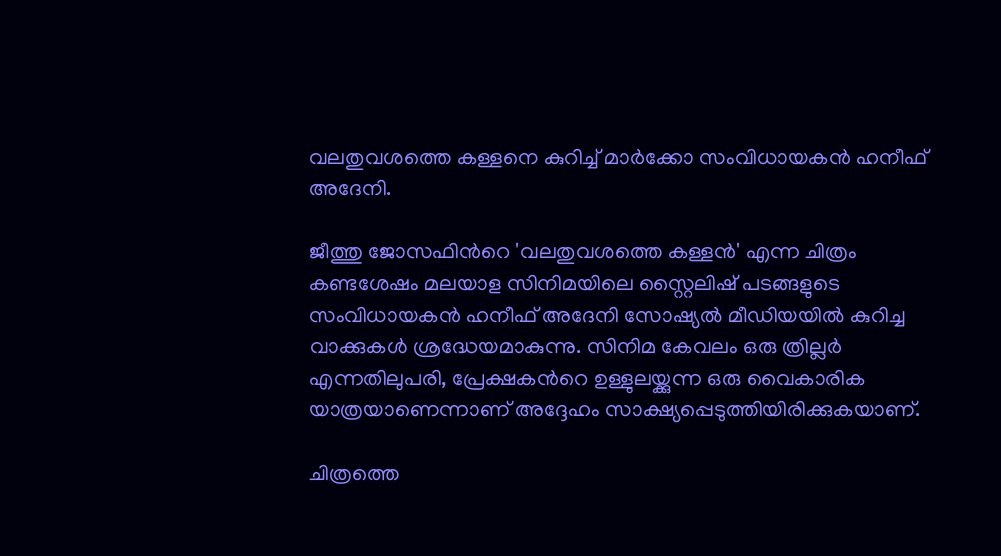വലതുവശത്തെ കള്ളനെ കുറിച്ച് മാര്‍ക്കോ സംവിധായകൻ ഹനീഫ് അദേനി.

ജീത്തു ജോസഫിന്‍റെ 'വലതുവശത്തെ കള്ളൻ' എന്ന ചിത്രം കണ്ടശേഷം മലയാള സിനിമയിലെ സ്റ്റൈലിഷ് പടങ്ങളുടെ സംവിധായകൻ ഹനീഫ് അദേനി സോഷ്യൽ മീഡിയയിൽ കുറിച്ച വാക്കുകള്‍ ശ്രദ്ധേയമാകുന്നു. സിനിമ കേവലം ഒരു ത്രില്ലർ എന്നതിലുപരി, പ്രേക്ഷകന്‍റെ ഉള്ളുലയ്ക്കുന്ന ഒരു വൈകാരിക യാത്രയാണെന്നാണ് അദ്ദേഹം സാക്ഷ്യപ്പെടുത്തിയിരിക്കുകയാണ്.

ചിത്രത്തെ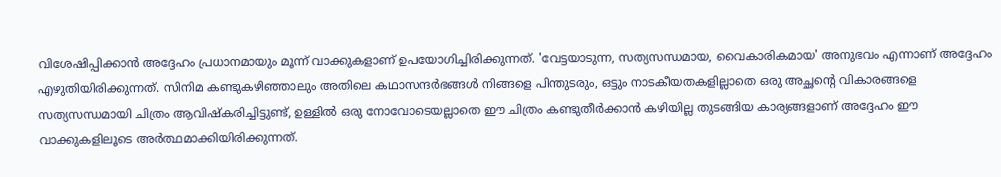വിശേഷിപ്പിക്കാൻ അദ്ദേഹം പ്രധാനമായും മൂന്ന് വാക്കുകളാണ് ഉപയോഗിച്ചിരിക്കുന്നത്. 'വേട്ടയാടുന്ന, സത്യസന്ധമായ, വൈകാരികമായ' അനുഭവം എന്നാണ് അദ്ദേഹം എഴുതിയിരിക്കുന്നത്. സിനിമ കണ്ടുകഴിഞ്ഞാലും അതിലെ കഥാസന്ദർഭങ്ങൾ നിങ്ങളെ പിന്തുടരും, ഒട്ടും നാടകീയതകളില്ലാതെ ഒരു അച്ഛന്‍റെ വികാരങ്ങളെ സത്യസന്ധമായി ചിത്രം ആവിഷ്കരിച്ചിട്ടുണ്ട്, ഉള്ളിൽ ഒരു നോവോടെയല്ലാതെ ഈ ചിത്രം കണ്ടുതീർക്കാൻ കഴിയില്ല തുടങ്ങിയ കാര്യങ്ങളാണ് അദ്ദേഹം ഈ വാക്കുകളിലൂടെ അർത്ഥമാക്കിയിരിക്കുന്നത്.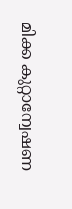മിക്ക കുറ്റാന്വേഷണ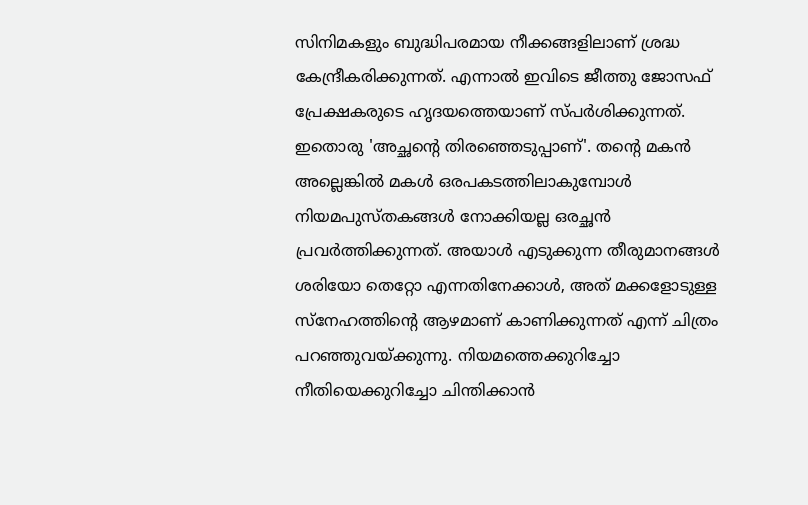സിനിമകളും ബുദ്ധിപരമായ നീക്കങ്ങളിലാണ് ശ്രദ്ധ കേന്ദ്രീകരിക്കുന്നത്. എന്നാൽ ഇവിടെ ജീത്തു ജോസഫ് പ്രേക്ഷകരുടെ ഹൃദയത്തെയാണ് സ്പർശിക്കുന്നത്. ഇതൊരു 'അച്ഛന്‍റെ തിരഞ്ഞെടുപ്പാണ്'. തന്‍റെ മകൻ അല്ലെങ്കിൽ മകള്‍ ഒരപകടത്തിലാകുമ്പോൾ നിയമപുസ്തകങ്ങൾ നോക്കിയല്ല ഒരച്ഛൻ പ്രവർത്തിക്കുന്നത്. അയാൾ എടുക്കുന്ന തീരുമാനങ്ങൾ ശരിയോ തെറ്റോ എന്നതിനേക്കാൾ, അത് മക്കളോടുള്ള സ്നേഹത്തിന്‍റെ ആഴമാണ് കാണിക്കുന്നത് എന്ന് ചിത്രം പറഞ്ഞുവയ്ക്കുന്നു. നിയമത്തെക്കുറിച്ചോ നീതിയെക്കുറിച്ചോ ചിന്തിക്കാൻ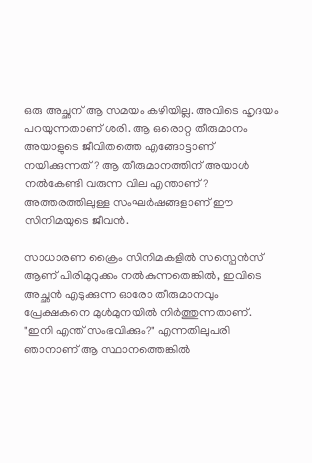ഒരു അച്ഛന് ആ സമയം കഴിയില്ല. അവിടെ ഹൃദയം പറയുന്നതാണ് ശരി. ആ ഒരൊറ്റ തീരുമാനം അയാളുടെ ജീവിതത്തെ എങ്ങോട്ടാണ് നയിക്കുന്നത്? ആ തീരുമാനത്തിന് അയാൾ നൽകേണ്ടി വരുന്ന വില എന്താണ്? അത്തരത്തിലുള്ള സംഘർഷങ്ങളാണ് ഈ സിനിമയുടെ ജീവൻ.

സാധാരണ ക്രൈം സിനിമകളിൽ സസ്പെൻസ് ആണ് പിരിമുറുക്കം നൽകുന്നതെങ്കിൽ, ഇവിടെ അച്ഛൻ എടുക്കുന്ന ഓരോ തീരുമാനവും പ്രേക്ഷകനെ മുൾമുനയിൽ നിർത്തുന്നതാണ്. "ഇനി എന്ത് സംഭവിക്കും?" എന്നതിലുപരി ഞാനാണ് ആ സ്ഥാനത്തെങ്കിൽ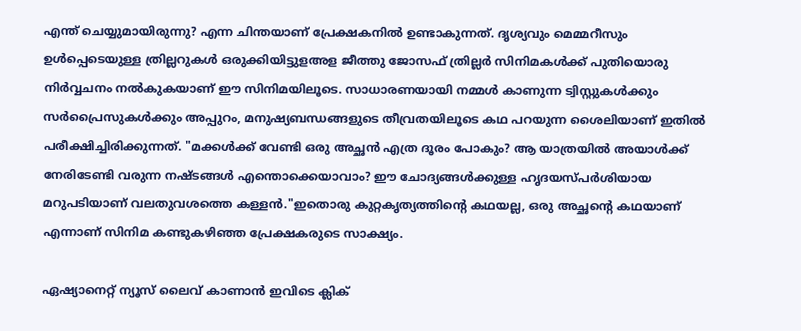എന്ത് ചെയ്യുമായിരുന്നു? എന്ന ചിന്തയാണ് പ്രേക്ഷകനിൽ ഉണ്ടാകുന്നത്. ദൃശ്യവും മെമ്മറീസും ഉള്‍പ്പെടെയുള്ള ത്രില്ലറുകള്‍ ഒരുക്കിയിട്ടുളഅള ജീത്തു ജോസഫ് ത്രില്ലർ സിനിമകൾക്ക് പുതിയൊരു നിർവ്വചനം നൽകുകയാണ് ഈ സിനിമയിലൂടെ. സാധാരണയായി നമ്മൾ കാണുന്ന ട്വിസ്റ്റുകൾക്കും സർപ്രൈസുകൾക്കും അപ്പുറം, മനുഷ്യബന്ധങ്ങളുടെ തീവ്രതയിലൂടെ കഥ പറയുന്ന ശൈലിയാണ് ഇതിൽ പരീക്ഷിച്ചിരിക്കുന്നത്. "മക്കൾക്ക് വേണ്ടി ഒരു അച്ഛൻ എത്ര ദൂരം പോകും? ആ യാത്രയിൽ അയാൾക്ക് നേരിടേണ്ടി വരുന്ന നഷ്ടങ്ങൾ എന്തൊക്കെയാവാം? ഈ ചോദ്യങ്ങൾക്കുള്ള ഹൃദയസ്പർശിയായ മറുപടിയാണ് വലതുവശത്തെ കള്ളൻ."ഇതൊരു കുറ്റകൃത്യത്തിന്‍റെ കഥയല്ല, ഒരു അച്ഛന്‍റെ കഥയാണ് എന്നാണ് സിനിമ കണ്ടുകഴിഞ്ഞ പ്രേക്ഷകരുടെ സാക്ഷ്യം.

ഏഷ്യാനെറ്റ് ന്യൂസ് ലൈവ് കാണാന്‍ ഇവിടെ ക്ലിക്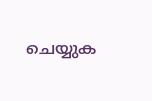ചെയ്യുക